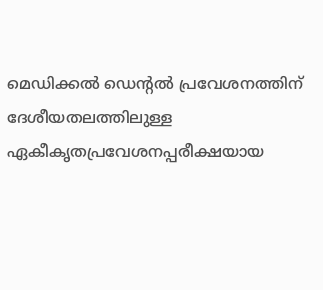മെഡിക്കല്‍ ഡെന്‍റല്‍ പ്രവേശനത്തിന് ദേശീയതലത്തിലുള്ള ഏകീകൃതപ്രവേശനപ്പരീക്ഷയായ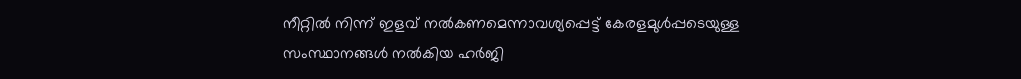നീറ്റില്‍ നിന്ന് ഇളവ് നല്‍കണമെന്നാവശ്യപ്പെട്ട് കേരളമുള്‍പ്പടെയുള്ള സംസ്ഥാനങ്ങള്‍ നല്‍കിയ ഹര്‍ജി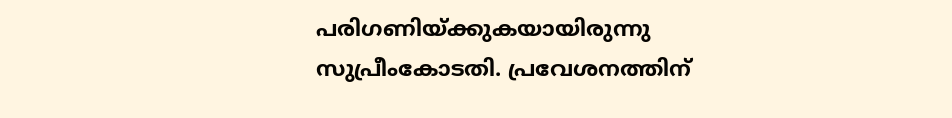പരിഗണിയ്ക്കുകയായിരുന്നു സുപ്രീംകോടതി. പ്രവേശനത്തിന്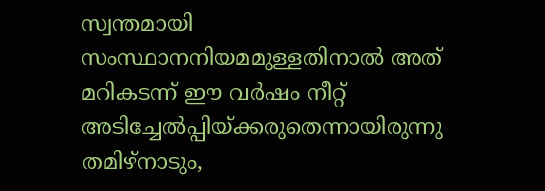സ്വന്തമായി സംസ്ഥാനനിയമമുള്ളതിനാല്‍ അത് മറികടന്ന് ഈ വര്‍ഷം നീറ്റ് അടിച്ചേല്‍പ്പിയ്ക്കരുതെന്നായിരുന്നു തമിഴ്‌നാടും,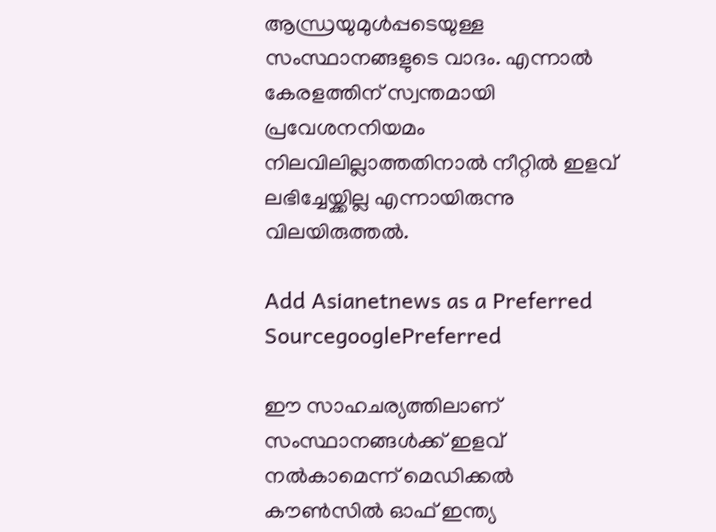ആന്ധ്രയുമുള്‍പ്പടെയുള്ള സംസ്ഥാനങ്ങളുടെ വാദം. എന്നാല്‍ കേരളത്തിന് സ്വന്തമായി പ്രവേശനനിയമം നിലവിലില്ലാത്തതിനാല്‍ നീറ്റില്‍ ഇളവ് ലഭിച്ചേയ്ക്കില്ല എന്നായിരുന്നു വിലയിരുത്തല്‍.

Add Asianetnews as a Preferred SourcegooglePreferred

ഈ സാഹചര്യത്തിലാണ് സംസ്ഥാനങ്ങള്‍ക്ക് ഇളവ് നല്‍കാമെന്ന് മെഡിക്കല്‍ കൗണ്‍സില്‍ ഓഫ് ഇന്ത്യ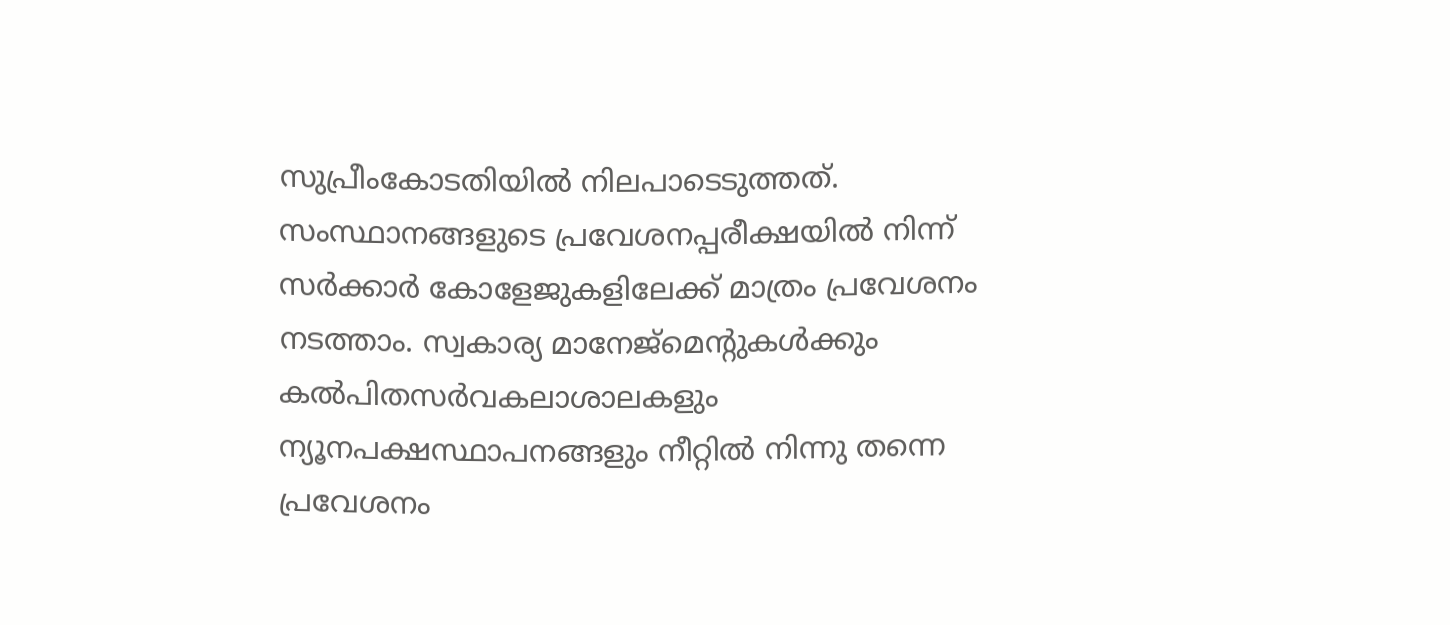സുപ്രീംകോടതിയില്‍ നിലപാടെടുത്തത്. സംസ്ഥാനങ്ങളുടെ പ്രവേശനപ്പരീക്ഷയില്‍ നിന്ന് സര്‍ക്കാര്‍ കോളേജുകളിലേക്ക് മാത്രം പ്രവേശനം നടത്താം. സ്വകാര്യ മാനേജ്മെന്‍റുകള്‍ക്കും കല്‍പിതസര്‍വകലാശാലകളും ന്യൂനപക്ഷസ്ഥാപനങ്ങളും നീറ്റില്‍ നിന്നു തന്നെ പ്രവേശനം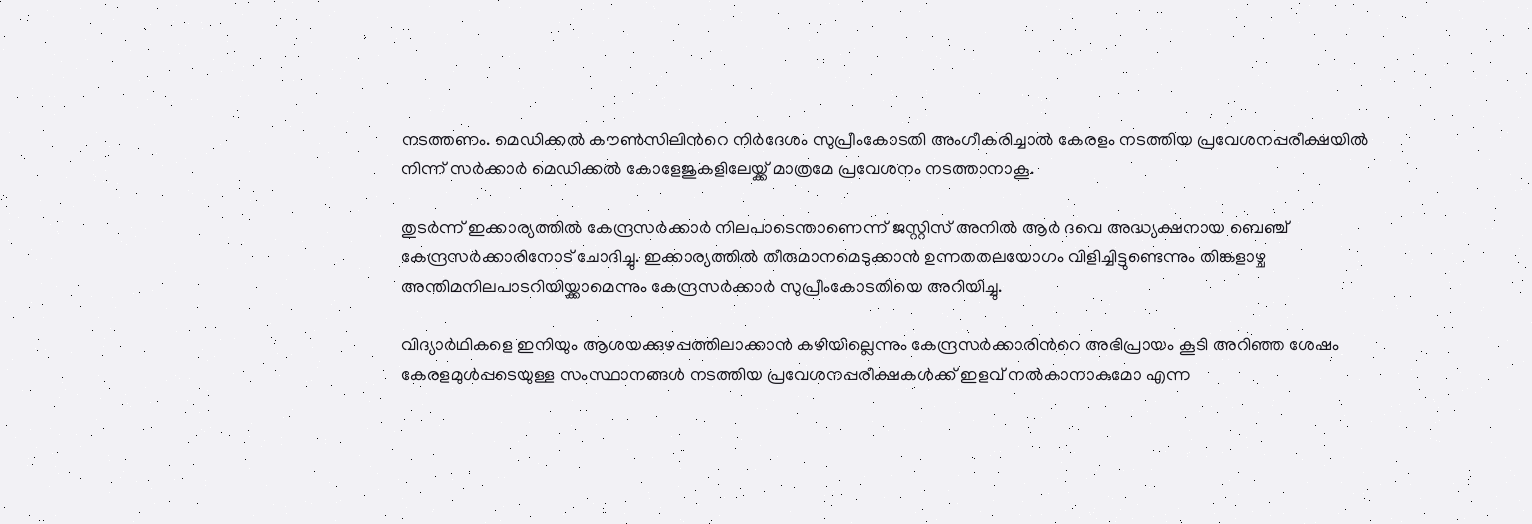നടത്തണം. മെഡിക്കല്‍ കൗണ്‍സിലിന്‍റെ നിര്‍ദേശം സുപ്രീംകോടതി അംഗീകരിച്ചാല്‍ കേരളം നടത്തിയ പ്രവേശനപ്പരീക്ഷയില്‍ നിന്ന് സര്‍ക്കാര്‍ മെഡിക്കല്‍ കോളേജുകളിലേയ്ക്ക് മാത്രമേ പ്രവേശനം നടത്താനാകൂ.

തുടര്‍ന്ന് ഇക്കാര്യത്തില്‍ കേന്ദ്രസര്‍ക്കാര്‍ നിലപാടെന്താണെന്ന് ജസ്റ്റിസ് അനില്‍ ആര്‍ ദവെ അദ്ധ്യക്ഷനായ ബെഞ്ച് കേന്ദ്രസര്‍ക്കാരിനോട് ചോദിച്ചു. ഇക്കാര്യത്തില്‍ തീരുമാനമെടുക്കാന്‍ ഉന്നതതലയോഗം വിളിച്ചിട്ടുണ്ടെന്നും തിങ്കളാഴ്ച അന്തിമനിലപാടറിയിയ്ക്കാമെന്നും കേന്ദ്രസര്‍ക്കാര്‍ സുപ്രീംകോടതിയെ അറിയിച്ചു.

വിദ്യാര്‍ഥികളെ ഇനിയും ആശയക്കുഴപ്പത്തിലാക്കാന്‍ കഴിയില്ലെന്നും കേന്ദ്രസര്‍ക്കാരിന്‍റെ അഭിപ്രായം കൂടി അറിഞ്ഞ ശേഷം കേരളമുള്‍പ്പടെയുള്ള സംസ്ഥാനങ്ങള്‍ നടത്തിയ പ്രവേശനപ്പരീക്ഷകള്‍ക്ക് ഇളവ് നല്‍കാനാകുമോ എന്ന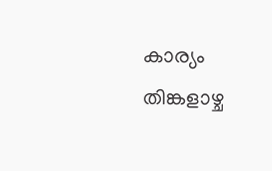കാര്യം തിങ്കളാഴ്ച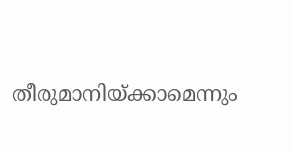തീരുമാനിയ്ക്കാമെന്നും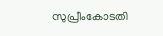സുപ്രീംകോടതി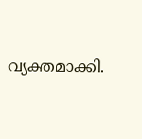വ്യക്തമാക്കി.